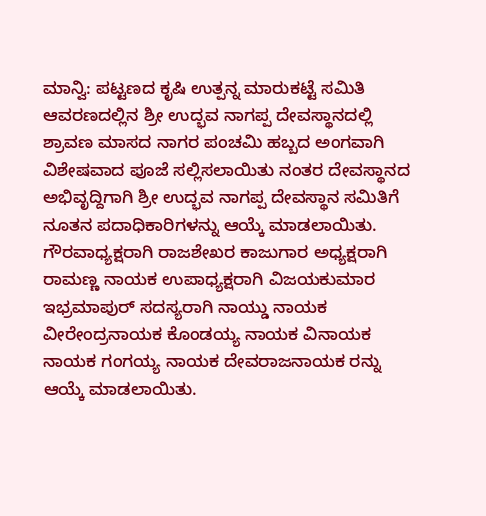ಮಾನ್ವಿ: ಪಟ್ಟಣದ ಕೃಷಿ ಉತ್ಪನ್ನ ಮಾರುಕಟ್ಟೆ ಸಮಿತಿ ಆವರಣದಲ್ಲಿನ ಶ್ರೀ ಉದ್ಭವ ನಾಗಪ್ಪ ದೇವಸ್ಥಾನದಲ್ಲಿ ಶ್ರಾವಣ ಮಾಸದ ನಾಗರ ಪಂಚಮಿ ಹಬ್ಬದ ಅಂಗವಾಗಿ ವಿಶೇಷವಾದ ಪೂಜೆ ಸಲ್ಲಿಸಲಾಯಿತು ನಂತರ ದೇವಸ್ಥಾನದ ಅಭಿವೃದ್ದಿಗಾಗಿ ಶ್ರೀ ಉದ್ಭವ ನಾಗಪ್ಪ ದೇವಸ್ಥಾನ ಸಮಿತಿಗೆ ನೂತನ ಪದಾಧಿಕಾರಿಗಳನ್ನು ಆಯ್ಕೆ ಮಾಡಲಾಯಿತು. ಗೌರವಾಧ್ಯಕ್ಷರಾಗಿ ರಾಜಶೇಖರ ಕಾಜುಗಾರ ಅಧ್ಯಕ್ಷರಾಗಿ ರಾಮಣ್ಣ ನಾಯಕ ಉಪಾಧ್ಯಕ್ಷರಾಗಿ ವಿಜಯಕುಮಾರ ಇಭ್ರಮಾಪುರ್ ಸದಸ್ಯರಾಗಿ ನಾಯ್ಡು ನಾಯಕ ವೀರೇಂದ್ರನಾಯಕ ಕೊಂಡಯ್ಯ ನಾಯಕ ವಿನಾಯಕ ನಾಯಕ ಗಂಗಯ್ಯ ನಾಯಕ ದೇವರಾಜನಾಯಕ ರನ್ನು ಆಯ್ಕೆ ಮಾಡಲಾಯಿತು.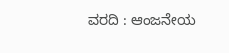ವರದಿ : ಆಂಜನೇಯ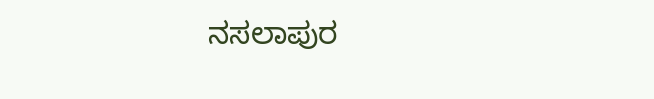ನಸಲಾಪುರ